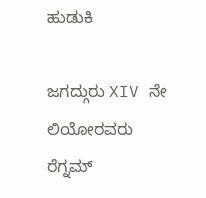ಹುಡುಕಿ

ಜಗದ್ಗುರು XIV ನೇ ಲಿಯೋರವರು  ರೆಗ್ನಮ್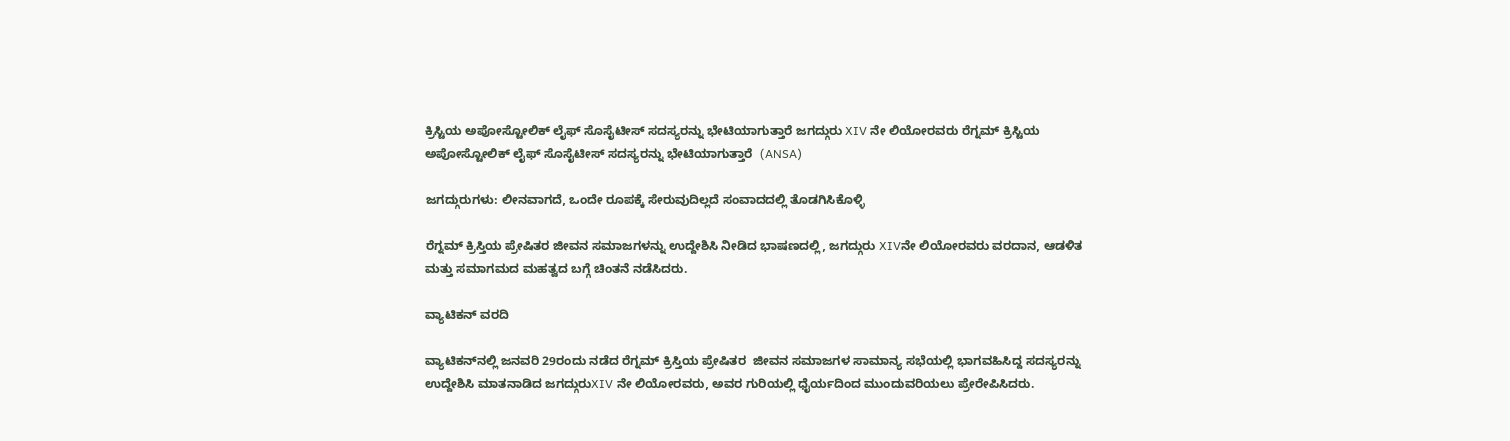ಕ್ರಿಸ್ಟಿಯ ಅಪೋಸ್ಟೋಲಿಕ್ ಲೈಫ್ ಸೊಸೈಟೀಸ್ ಸದಸ್ಯರನ್ನು ಭೇಟಿಯಾಗುತ್ತಾರೆ ಜಗದ್ಗುರು XIV ನೇ ಲಿಯೋರವರು ರೆಗ್ನಮ್ ಕ್ರಿಸ್ಟಿಯ ಅಪೋಸ್ಟೋಲಿಕ್ ಲೈಫ್ ಸೊಸೈಟೀಸ್ ಸದಸ್ಯರನ್ನು ಭೇಟಿಯಾಗುತ್ತಾರೆ  (ANSA)

ಜಗದ್ಗುರುಗಳು: ಲೀನವಾಗದೆ, ಒಂದೇ ರೂಪಕ್ಕೆ ಸೇರುವುದಿಲ್ಲದೆ ಸಂವಾದದಲ್ಲಿ ತೊಡಗಿಸಿಕೊಳ್ಳಿ

ರೆಗ್ನಮ್ ಕ್ರಿಸ್ತಿಯ ಪ್ರೇಷಿತರ ಜೀವನ ಸಮಾಜಗಳನ್ನು ಉದ್ದೇಶಿಸಿ ನೀಡಿದ ಭಾಷಣದಲ್ಲಿ, ಜಗದ್ಗುರು XIVನೇ ಲಿಯೋರವರು ವರದಾನ, ಆಡಳಿತ ಮತ್ತು ಸಮಾಗಮದ ಮಹತ್ವದ ಬಗ್ಗೆ ಚಿಂತನೆ ನಡೆಸಿದರು.

ವ್ಯಾಟಿಕನ್ ವರದಿ

ವ್ಯಾಟಿಕನ್‌ನಲ್ಲಿ ಜನವರಿ 29ರಂದು ನಡೆದ ರೆಗ್ನಮ್ ಕ್ರಿಸ್ತಿಯ ಪ್ರೇಷಿತರ  ಜೀವನ ಸಮಾಜಗಳ ಸಾಮಾನ್ಯ ಸಭೆಯಲ್ಲಿ ಭಾಗವಹಿಸಿದ್ದ ಸದಸ್ಯರನ್ನು ಉದ್ದೇಶಿಸಿ ಮಾತನಾಡಿದ ಜಗದ್ಗುರುXIV ನೇ ಲಿಯೋರವರು, ಅವರ ಗುರಿಯಲ್ಲಿ ಧೈರ್ಯದಿಂದ ಮುಂದುವರಿಯಲು ಪ್ರೇರೇಪಿಸಿದರು.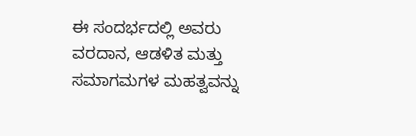ಈ ಸಂದರ್ಭದಲ್ಲಿ ಅವರು ವರದಾನ, ಆಡಳಿತ ಮತ್ತು ಸಮಾಗಮಗಳ ಮಹತ್ವವನ್ನು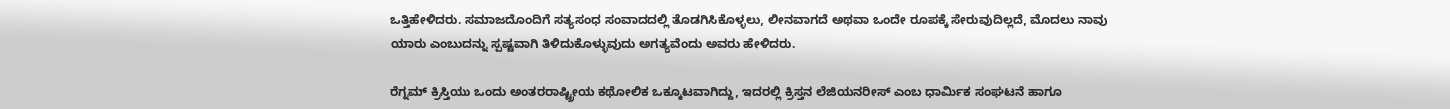ಒತ್ತಿಹೇಳಿದರು. ಸಮಾಜದೊಂದಿಗೆ ಸತ್ಯಸಂಧ ಸಂವಾದದಲ್ಲಿ ತೊಡಗಿಸಿಕೊಳ್ಳಲು, ಲೀನವಾಗದೆ ಅಥವಾ ಒಂದೇ ರೂಪಕ್ಕೆ ಸೇರುವುದಿಲ್ಲದೆ, ಮೊದಲು ನಾವು ಯಾರು ಎಂಬುದನ್ನು ಸ್ಪಷ್ಟವಾಗಿ ತಿಳಿದುಕೊಳ್ಳುವುದು ಅಗತ್ಯವೆಂದು ಅವರು ಹೇಳಿದರು.

ರೆಗ್ನಮ್ ಕ್ರಿಸ್ತಿಯು ಒಂದು ಅಂತರರಾಷ್ಟ್ರೀಯ ಕಥೋಲಿಕ ಒಕ್ಕೂಟವಾಗಿದ್ದು, ಇದರಲ್ಲಿ ಕ್ರಿಸ್ತನ ಲೆಜಿಯನರೀಸ್ ಎಂಬ ಧಾರ್ಮಿಕ ಸಂಘಟನೆ ಹಾಗೂ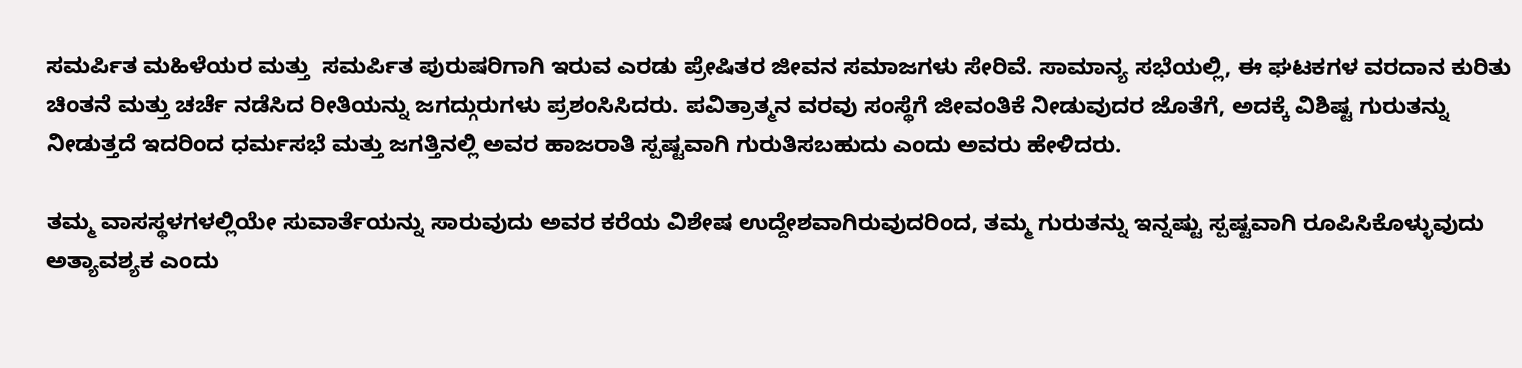ಸಮರ್ಪಿತ ಮಹಿಳೆಯರ ಮತ್ತು  ಸಮರ್ಪಿತ ಪುರುಷರಿಗಾಗಿ ಇರುವ ಎರಡು ಪ್ರೇಷಿತರ ಜೀವನ ಸಮಾಜಗಳು ಸೇರಿವೆ. ಸಾಮಾನ್ಯ ಸಭೆಯಲ್ಲಿ, ಈ ಘಟಕಗಳ ವರದಾನ ಕುರಿತು ಚಿಂತನೆ ಮತ್ತು ಚರ್ಚೆ ನಡೆಸಿದ ರೀತಿಯನ್ನು ಜಗದ್ಗುರುಗಳು ಪ್ರಶಂಸಿಸಿದರು. ಪವಿತ್ರಾತ್ಮನ ವರವು ಸಂಸ್ಥೆಗೆ ಜೀವಂತಿಕೆ ನೀಡುವುದರ ಜೊತೆಗೆ, ಅದಕ್ಕೆ ವಿಶಿಷ್ಟ ಗುರುತನ್ನು ನೀಡುತ್ತದೆ ಇದರಿಂದ ಧರ್ಮಸಭೆ ಮತ್ತು ಜಗತ್ತಿನಲ್ಲಿ ಅವರ ಹಾಜರಾತಿ ಸ್ಪಷ್ಟವಾಗಿ ಗುರುತಿಸಬಹುದು ಎಂದು ಅವರು ಹೇಳಿದರು.

ತಮ್ಮ ವಾಸಸ್ಥಳಗಳಲ್ಲಿಯೇ ಸುವಾರ್ತೆಯನ್ನು ಸಾರುವುದು ಅವರ ಕರೆಯ ವಿಶೇಷ ಉದ್ದೇಶವಾಗಿರುವುದರಿಂದ, ತಮ್ಮ ಗುರುತನ್ನು ಇನ್ನಷ್ಟು ಸ್ಪಷ್ಟವಾಗಿ ರೂಪಿಸಿಕೊಳ್ಳುವುದು ಅತ್ಯಾವಶ್ಯಕ ಎಂದು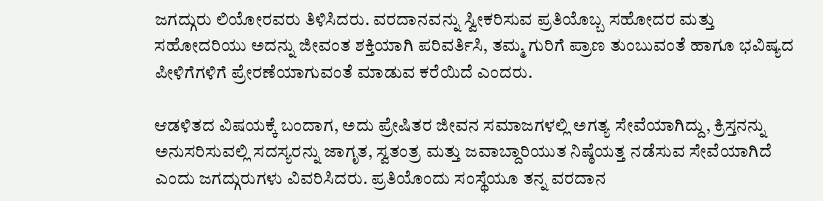ಜಗದ್ಗುರು ಲಿಯೋರವರು ತಿಳಿಸಿದರು. ವರದಾನವನ್ನು ಸ್ವೀಕರಿಸುವ ಪ್ರತಿಯೊಬ್ಬ ಸಹೋದರ ಮತ್ತು ಸಹೋದರಿಯು ಅದನ್ನು ಜೀವಂತ ಶಕ್ತಿಯಾಗಿ ಪರಿವರ್ತಿಸಿ, ತಮ್ಮ ಗುರಿಗೆ ಪ್ರಾಣ ತುಂಬುವಂತೆ ಹಾಗೂ ಭವಿಷ್ಯದ ಪೀಳಿಗೆಗಳಿಗೆ ಪ್ರೇರಣೆಯಾಗುವಂತೆ ಮಾಡುವ ಕರೆಯಿದೆ ಎಂದರು.

ಆಡಳಿತದ ವಿಷಯಕ್ಕೆ ಬಂದಾಗ, ಅದು ಪ್ರೇಷಿತರ ಜೀವನ ಸಮಾಜಗಳಲ್ಲಿ ಅಗತ್ಯ ಸೇವೆಯಾಗಿದ್ದು, ಕ್ರಿಸ್ತನನ್ನು ಅನುಸರಿಸುವಲ್ಲಿ ಸದಸ್ಯರನ್ನು ಜಾಗೃತ, ಸ್ವತಂತ್ರ ಮತ್ತು ಜವಾಬ್ದಾರಿಯುತ ನಿಷ್ಠೆಯತ್ತ ನಡೆಸುವ ಸೇವೆಯಾಗಿದೆ ಎಂದು ಜಗದ್ಗುರುಗಳು ವಿವರಿಸಿದರು. ಪ್ರತಿಯೊಂದು ಸಂಸ್ಥೆಯೂ ತನ್ನ ವರದಾನ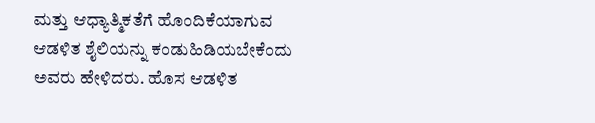ಮತ್ತು ಆಧ್ಯಾತ್ಮಿಕತೆಗೆ ಹೊಂದಿಕೆಯಾಗುವ ಆಡಳಿತ ಶೈಲಿಯನ್ನು ಕಂಡುಹಿಡಿಯಬೇಕೆಂದು ಅವರು ಹೇಳಿದರು. ಹೊಸ ಆಡಳಿತ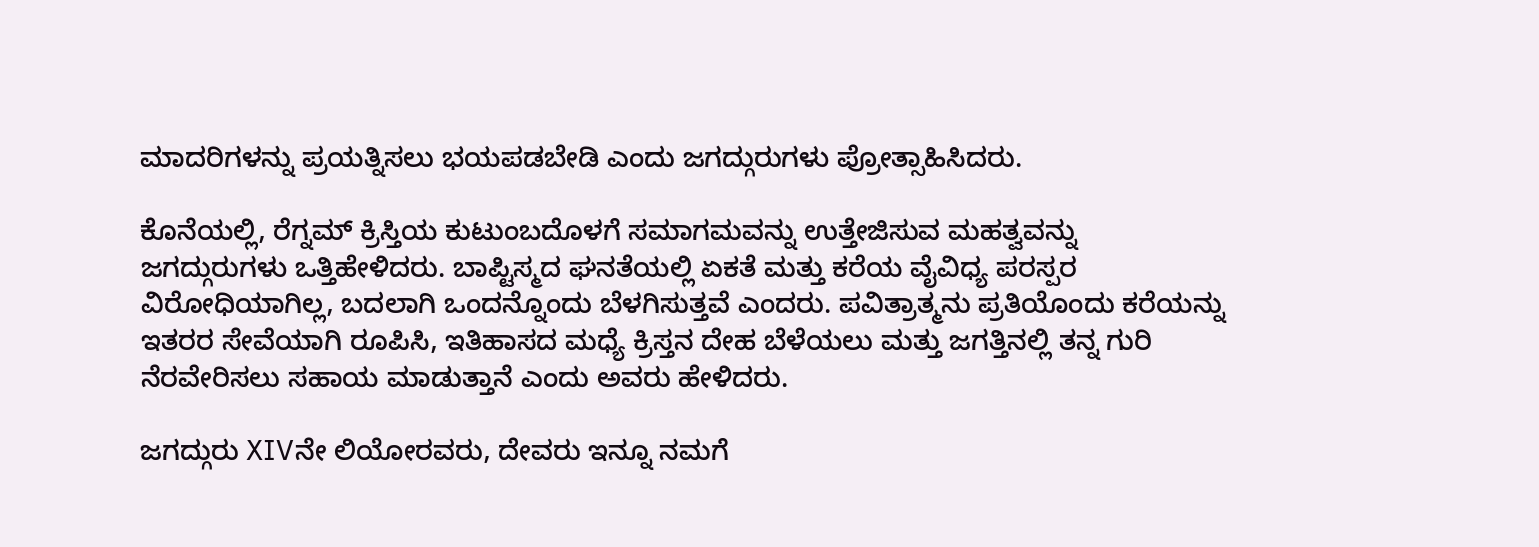ಮಾದರಿಗಳನ್ನು ಪ್ರಯತ್ನಿಸಲು ಭಯಪಡಬೇಡಿ ಎಂದು ಜಗದ್ಗುರುಗಳು ಪ್ರೋತ್ಸಾಹಿಸಿದರು.

ಕೊನೆಯಲ್ಲಿ, ರೆಗ್ನಮ್ ಕ್ರಿಸ್ತಿಯ ಕುಟುಂಬದೊಳಗೆ ಸಮಾಗಮವನ್ನು ಉತ್ತೇಜಿಸುವ ಮಹತ್ವವನ್ನು ಜಗದ್ಗುರುಗಳು ಒತ್ತಿಹೇಳಿದರು. ಬಾಪ್ಟಿಸ್ಮದ ಘನತೆಯಲ್ಲಿ ಏಕತೆ ಮತ್ತು ಕರೆಯ ವೈವಿಧ್ಯ ಪರಸ್ಪರ ವಿರೋಧಿಯಾಗಿಲ್ಲ, ಬದಲಾಗಿ ಒಂದನ್ನೊಂದು ಬೆಳಗಿಸುತ್ತವೆ ಎಂದರು. ಪವಿತ್ರಾತ್ಮನು ಪ್ರತಿಯೊಂದು ಕರೆಯನ್ನು ಇತರರ ಸೇವೆಯಾಗಿ ರೂಪಿಸಿ, ಇತಿಹಾಸದ ಮಧ್ಯೆ ಕ್ರಿಸ್ತನ ದೇಹ ಬೆಳೆಯಲು ಮತ್ತು ಜಗತ್ತಿನಲ್ಲಿ ತನ್ನ ಗುರಿ ನೆರವೇರಿಸಲು ಸಹಾಯ ಮಾಡುತ್ತಾನೆ ಎಂದು ಅವರು ಹೇಳಿದರು.

ಜಗದ್ಗುರು XIVನೇ ಲಿಯೋರವರು, ದೇವರು ಇನ್ನೂ ನಮಗೆ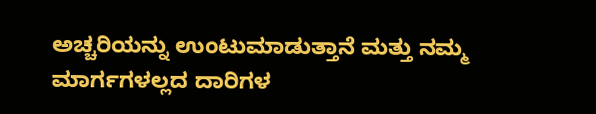ಅಚ್ಚರಿಯನ್ನು ಉಂಟುಮಾಡುತ್ತಾನೆ ಮತ್ತು ನಮ್ಮ ಮಾರ್ಗಗಳಲ್ಲದ ದಾರಿಗಳ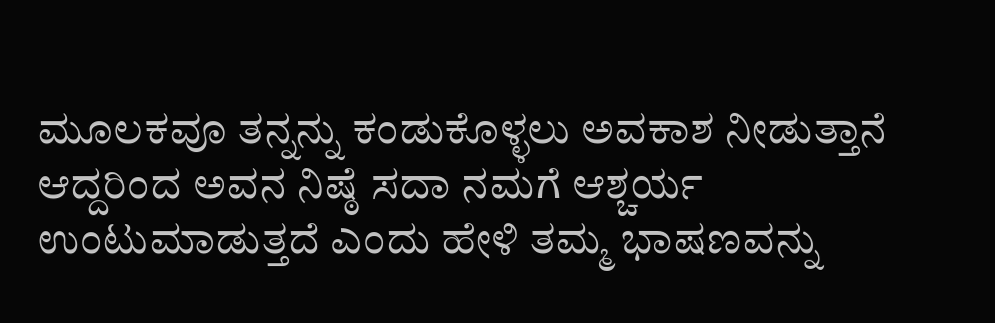ಮೂಲಕವೂ ತನ್ನನ್ನು ಕಂಡುಕೊಳ್ಳಲು ಅವಕಾಶ ನೀಡುತ್ತಾನೆ ಆದ್ದರಿಂದ ಅವನ ನಿಷ್ಠೆ ಸದಾ ನಮಗೆ ಆಶ್ಚರ್ಯ ಉಂಟುಮಾಡುತ್ತದೆ ಎಂದು ಹೇಳಿ ತಮ್ಮ ಭಾಷಣವನ್ನು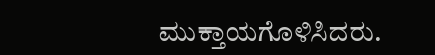ಮುಕ್ತಾಯಗೊಳಿಸಿದರು.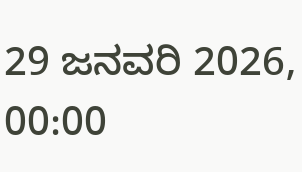29 ಜನವರಿ 2026, 00:00